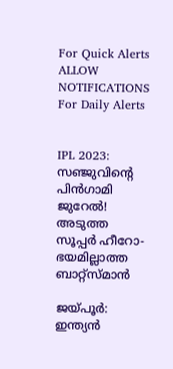For Quick Alerts
ALLOW NOTIFICATIONS
For Daily Alerts


IPL 2023: സഞ്ജുവിന്റെ പിന്‍ഗാമി ജുറേല്‍! അടുത്ത സൂപ്പര്‍ ഹീറോ- ഭയമില്ലാത്ത ബാറ്റ്‌സ്മാന്‍

ജയ്പൂര്‍: ഇന്ത്യന്‍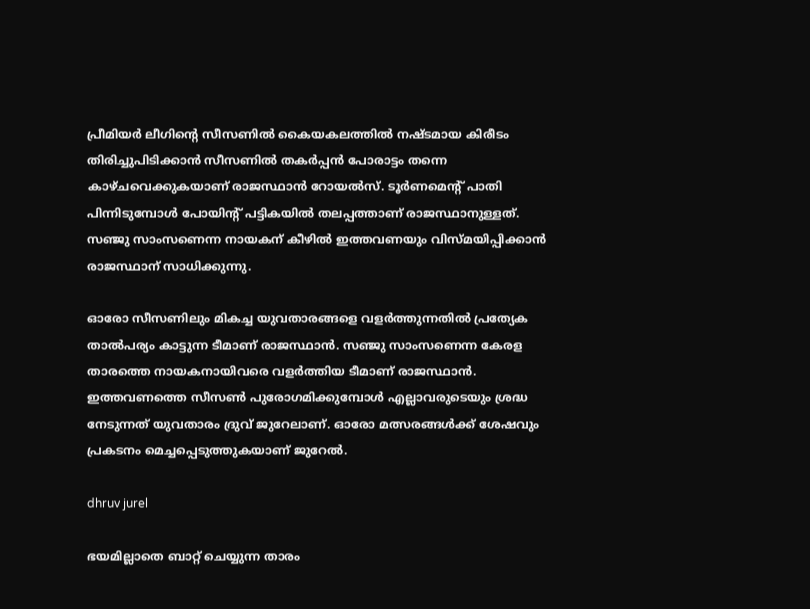പ്രീമിയര്‍ ലീഗിന്റെ സീസണില്‍ കൈയകലത്തില്‍ നഷ്ടമായ കിരീടം തിരിച്ചുപിടിക്കാന്‍ സീസണില്‍ തകര്‍പ്പന്‍ പോരാട്ടം തന്നെ കാഴ്ചവെക്കുകയാണ് രാജസ്ഥാന്‍ റോയല്‍സ്. ടൂര്‍ണമെന്റ് പാതി പിന്നിടുമ്പോള്‍ പോയിന്റ് പട്ടികയില്‍ തലപ്പത്താണ് രാജസ്ഥാനുള്ളത്. സഞ്ജു സാംസണെന്ന നായകന് കീഴില്‍ ഇത്തവണയും വിസ്മയിപ്പിക്കാന്‍ രാജസ്ഥാന് സാധിക്കുന്നു.

ഓരോ സീസണിലും മികച്ച യുവതാരങ്ങളെ വളര്‍ത്തുന്നതില്‍ പ്രത്യേക താല്‍പര്യം കാട്ടുന്ന ടീമാണ് രാജസ്ഥാന്‍. സഞ്ജു സാംസണെന്ന കേരള താരത്തെ നായകനായിവരെ വളര്‍ത്തിയ ടീമാണ് രാജസ്ഥാന്‍. ഇത്തവണത്തെ സീസണ്‍ പുരോഗമിക്കുമ്പോള്‍ എല്ലാവരുടെയും ശ്രദ്ധ നേടുന്നത് യുവതാരം ദ്രുവ് ജുറേലാണ്. ഓരോ മത്സരങ്ങള്‍ക്ക് ശേഷവും പ്രകടനം മെച്ചപ്പെടുത്തുകയാണ് ജുറേല്‍.

dhruv jurel

ഭയമില്ലാതെ ബാറ്റ് ചെയ്യുന്ന താരം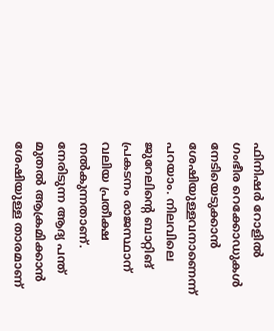ഫിനിഷര്‍ റോളില്‍ ഗംഭീര റെക്കോഡുകള്‍ നേടിയെടുക്കാന്‍ ശേഷിയുള്ളവനാണെന്ന് പറയാം. നിലവിലെ ജുറേലിന്റെ ബാറ്റിങ് പ്രകടനം രാജസ്ഥാന് വലിയ പ്രതീക്ഷ നല്‍കുന്നതാണ്. നേരിടുന്ന ആദ്യ പന്ത് മുതല്‍ ആക്രമിക്കാന്‍ ശേഷിയുള്ള താരമാണ്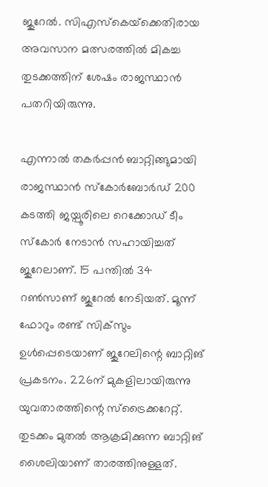ജുറേല്‍. സിഎസ്‌കെയ്‌ക്കെതിരായ അവസാന മത്സരത്തില്‍ മികച്ച തുടക്കത്തിന് ശേഷം രാജസ്ഥാന്‍ പതറിയിരുന്നു.

എന്നാല്‍ തകര്‍പ്പന്‍ ബാറ്റിങ്ങുമായി രാജസ്ഥാന്‍ സ്‌കോര്‍ബോര്‍ഡ് 200 കടത്തി ജയ്പൂരിലെ റെക്കോഡ് ടീം സ്‌കോര്‍ നേടാന്‍ സഹായിച്ചത് ജുറേലാണ്. 15 പന്തില്‍ 34 റണ്‍സാണ് ജുറേല്‍ നേടിയത്. മൂന്ന് ഫോറും രണ്ട് സിക്‌സും ഉള്‍പ്പെടെയാണ് ജുറേലിന്റെ ബാറ്റിങ് പ്രകടനം. 226ന് മുകളിലായിരുന്നു യുവതാരത്തിന്റെ സ്‌ട്രൈക്കറേറ്റ്. തുടക്കം മുതല്‍ ആക്രമിക്കുന്ന ബാറ്റിങ് ശൈലിയാണ് താരത്തിനുള്ളത്.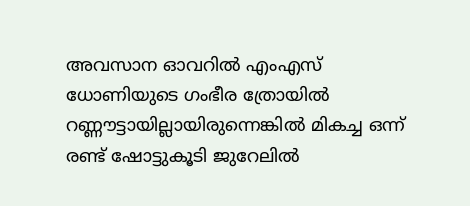അവസാന ഓവറില്‍ എംഎസ് ധോണിയുടെ ഗംഭീര ത്രോയില്‍ റണ്ണൗട്ടായില്ലായിരുന്നെങ്കില്‍ മികച്ച ഒന്ന് രണ്ട് ഷോട്ടുകൂടി ജുറേലില്‍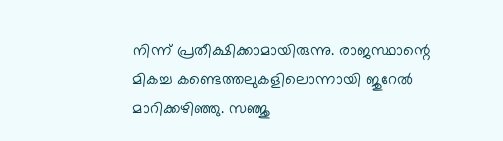നിന്ന് പ്രതീക്ഷിക്കാമായിരുന്നു. രാജസ്ഥാന്റെ മികച്ച കണ്ടെത്തലുകളിലൊന്നായി ജുറേല്‍ മാറിക്കഴിഞ്ഞു. സഞ്ജു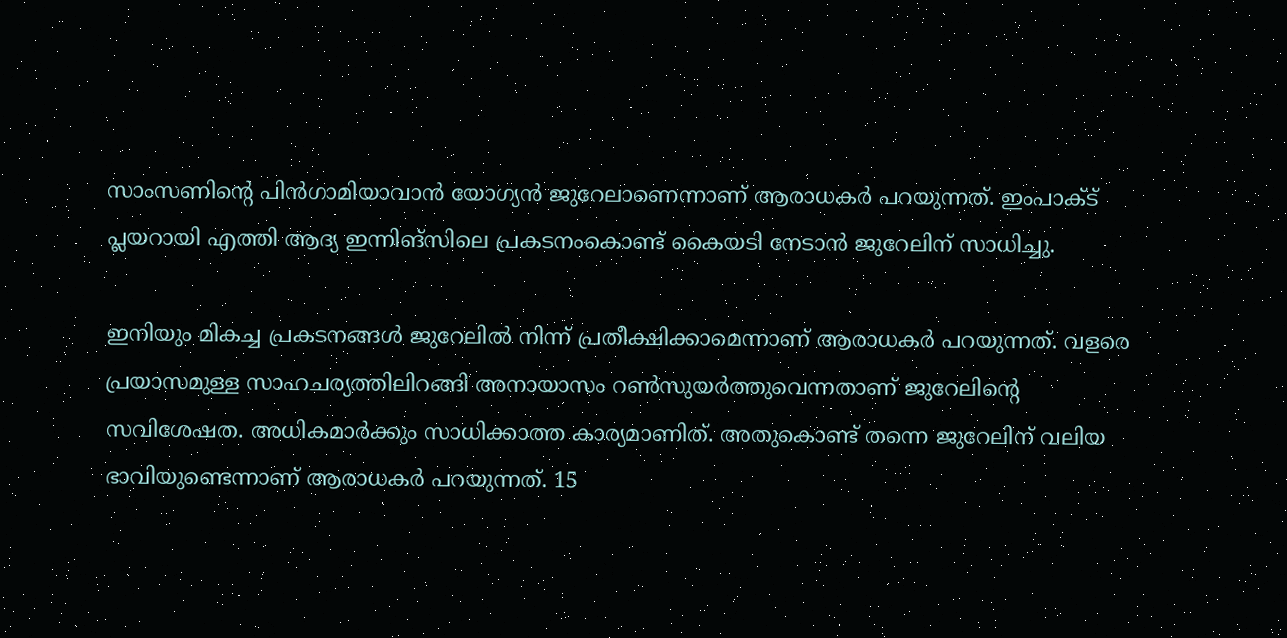സാംസണിന്റെ പിന്‍ഗാമിയാവാന്‍ യോഗ്യന്‍ ജുറേലാണെന്നാണ് ആരാധകര്‍ പറയുന്നത്. ഇംപാക്ട് പ്ലയറായി എത്തി ആദ്യ ഇന്നിങ്‌സിലെ പ്രകടനംകൊണ്ട് കൈയടി നേടാന്‍ ജുറേലിന് സാധിച്ചു.

ഇനിയും മികച്ച പ്രകടനങ്ങള്‍ ജുറേലില്‍ നിന്ന് പ്രതീക്ഷിക്കാമെന്നാണ് ആരാധകര്‍ പറയുന്നത്. വളരെ പ്രയാസമുള്ള സാഹചര്യത്തിലിറങ്ങി അനായാസം റണ്‍സുയര്‍ത്തുവെന്നതാണ് ജുറേലിന്റെ സവിശേഷത. അധികമാര്‍ക്കും സാധിക്കാത്ത കാര്യമാണിത്. അതുകൊണ്ട് തന്നെ ജുറേലിന് വലിയ ഭാവിയുണ്ടെന്നാണ് ആരാധകര്‍ പറയുന്നത്. 15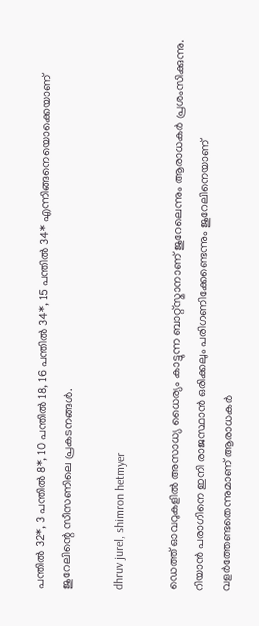പന്തില്‍ 32*, 3 പന്തില്‍ 8*, 10 പന്തില്‍ 18, 16 പന്തില്‍ 34*, 15 പന്തില്‍ 34* എന്നിങ്ങനെയൊക്കെയാണ് ജുറേലിന്റെ സീസണിലെ പ്രകടനങ്ങള്‍.

dhruv jurel, shimron hetmyer

ഡെത്ത് ഓവറുകളില്‍ അസാധ്യ ധൈര്യം കാട്ടുന്ന ബാറ്റ്‌സ്മാനാണ് ജുറേലെന്നും ആരാധകര്‍ പ്രശംസിക്കുന്നു. റിയാന്‍ പരാഗിനെ ഇനി രാജസ്ഥാന്‍ ഒരിക്കലും പരിഗണിക്കേണ്ടെന്നും ജുറേലിനെയാണ് വളര്‍ത്തേണ്ടതെന്നുമാണ് ആരാധകര്‍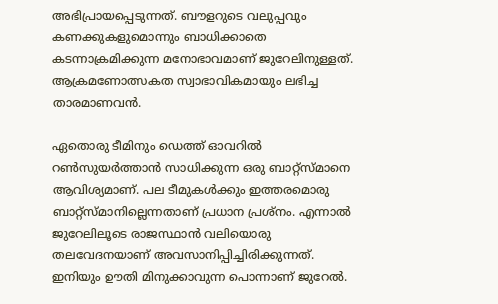അഭിപ്രായപ്പെടുന്നത്. ബൗളറുടെ വലുപ്പവും കണക്കുകളുമൊന്നും ബാധിക്കാതെ കടന്നാക്രമിക്കുന്ന മനോഭാവമാണ് ജുറേലിനുള്ളത്. ആക്രമണോത്സകത സ്വാഭാവികമായും ലഭിച്ച താരമാണവന്‍.

ഏതൊരു ടീമിനും ഡെത്ത് ഓവറില്‍ റണ്‍സുയര്‍ത്താന്‍ സാധിക്കുന്ന ഒരു ബാറ്റ്‌സ്മാനെ ആവിശ്യമാണ്. പല ടീമുകള്‍ക്കും ഇത്തരമൊരു ബാറ്റ്‌സ്മാനില്ലെന്നതാണ് പ്രധാന പ്രശ്‌നം. എന്നാല്‍ ജുറേലിലൂടെ രാജസ്ഥാന്‍ വലിയൊരു തലവേദനയാണ് അവസാനിപ്പിച്ചിരിക്കുന്നത്. ഇനിയും ഊതി മിനുക്കാവുന്ന പൊന്നാണ് ജുറേല്‍.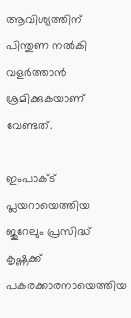ആവിശ്യത്തിന് പിന്തുണ നല്‍കി വളര്‍ത്താന്‍ ശ്രമിക്കുകയാണ് വേണ്ടത്.

ഇംപാക്ട് പ്ലയറായെത്തിയ ജുറേലും പ്രസിദ്ധ് കൃഷ്ണക്ക് പകരക്കാരനായെത്തിയ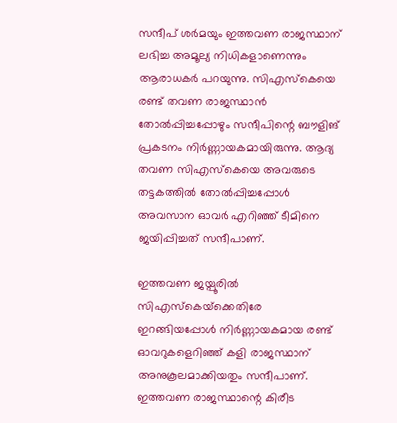സന്ദീപ് ശര്‍മയും ഇത്തവണ രാജസ്ഥാന് ലഭിച്ച അമൂല്യ നിധികളാണെന്നും ആരാധകര്‍ പറയുന്നു. സിഎസ്‌കെയെ രണ്ട് തവണ രാജസ്ഥാന്‍ തോല്‍പ്പിച്ചപ്പോഴും സന്ദീപിന്റെ ബൗളിങ് പ്രകടനം നിര്‍ണ്ണായകമായിരുന്നു. ആദ്യ തവണ സിഎസ്‌കെയെ അവരുടെ തട്ടകത്തില്‍ തോല്‍പ്പിച്ചപ്പോള്‍ അവസാന ഓവര്‍ എറിഞ്ഞ് ടീമിനെ ജയിപ്പിച്ചത് സന്ദീപാണ്.

ഇത്തവണ ജയ്പൂരില്‍ സിഎസ്‌കെയ്‌ക്കെതിരേ ഇറങ്ങിയപ്പോള്‍ നിര്‍ണ്ണായകമായ രണ്ട് ഓവറുകളെറിഞ്ഞ് കളി രാജസ്ഥാന് അനുകൂലമാക്കിയതും സന്ദീപാണ്. ഇത്തവണ രാജസ്ഥാന്റെ കിരീട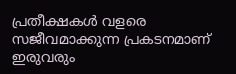പ്രതീക്ഷകള്‍ വളരെ സജീവമാക്കുന്ന പ്രകടനമാണ് ഇരുവരും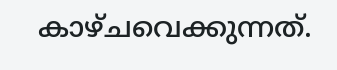കാഴ്ചവെക്കുന്നത്.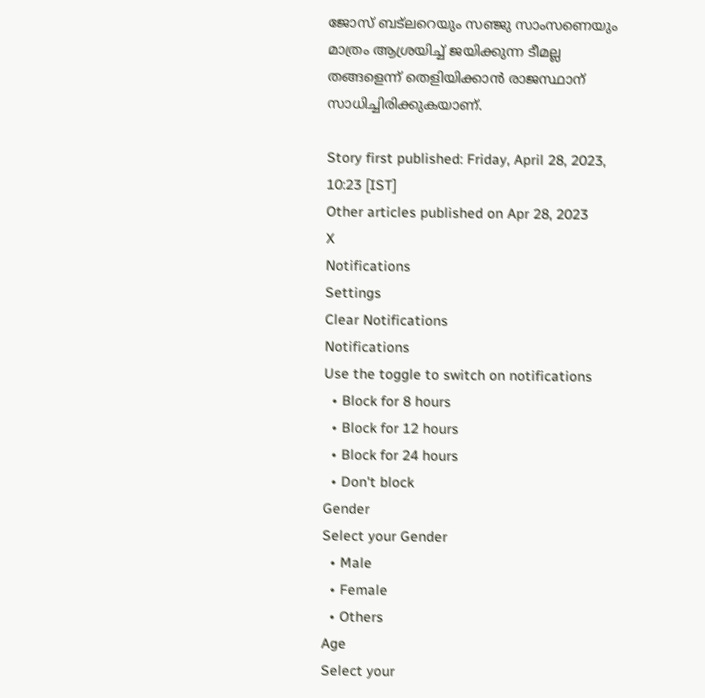ജോസ് ബട്‌ലറെയും സഞ്ജു സാംസണെയും മാത്രം ആശ്രയിച്ച് ജയിക്കുന്ന ടീമല്ല തങ്ങളെന്ന് തെളിയിക്കാന്‍ രാജസ്ഥാന് സാധിച്ചിരിക്കുകയാണ്.

Story first published: Friday, April 28, 2023, 10:23 [IST]
Other articles published on Apr 28, 2023
X
Notifications
Settings
Clear Notifications
Notifications
Use the toggle to switch on notifications
  • Block for 8 hours
  • Block for 12 hours
  • Block for 24 hours
  • Don't block
Gender
Select your Gender
  • Male
  • Female
  • Others
Age
Select your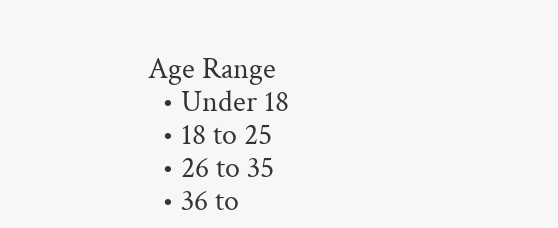Age Range
  • Under 18
  • 18 to 25
  • 26 to 35
  • 36 to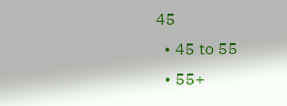45
  • 45 to 55
  • 55+